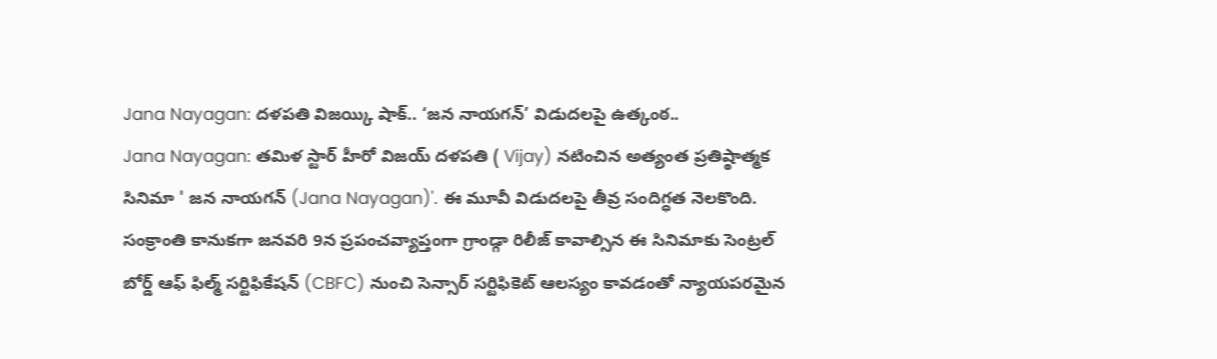Jana Nayagan: దళపతి విజయ్కి షాక్.. ‘జన నాయగన్’ విడుదలపై ఉత్కంఠ..
Jana Nayagan: తమిళ స్టార్ హీరో విజయ్ దళపతి ( Vijay) నటించిన అత్యంత ప్రతిష్ఠాత్మక సినిమా ' జన నాయగన్ (Jana Nayagan)'. ఈ మూవీ విడుదలపై తీవ్ర సందిగ్ధత నెలకొంది. సంక్రాంతి కానుకగా జనవరి 9న ప్రపంచవ్యాప్తంగా గ్రాండ్గా రిలీజ్ కావాల్సిన ఈ సినిమాకు సెంట్రల్ బోర్డ్ ఆఫ్ ఫిల్మ్ సర్టిఫికేషన్ (CBFC) నుంచి సెన్సార్ సర్టిఫికెట్ ఆలస్యం కావడంతో న్యాయపరమైన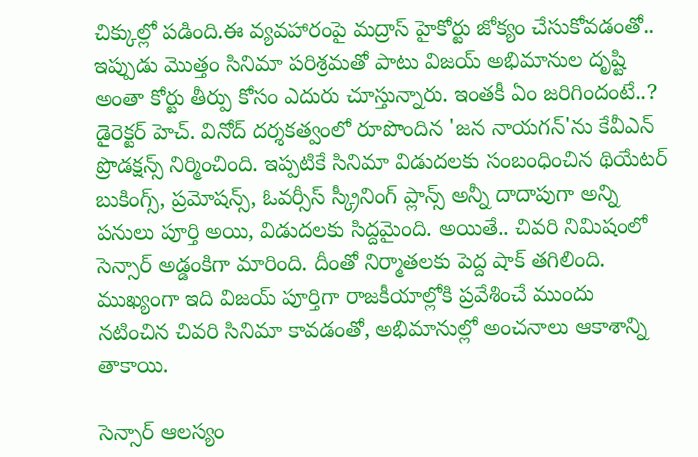చిక్కుల్లో పడింది.ఈ వ్యవహారంపై మద్రాస్ హైకోర్టు జోక్యం చేసుకోవడంతో.. ఇప్పుడు మొత్తం సినిమా పరిశ్రమతో పాటు విజయ్ అభిమానుల దృష్టి అంతా కోర్టు తీర్పు కోసం ఎదురు చూస్తున్నారు. ఇంతకీ ఏం జరిగిందంటే..?
డైరెక్టర్ హెచ్. వినోద్ దర్శకత్వంలో రూపొందిన 'జన నాయగన్'ను కేవీఎన్ ప్రొడక్షన్స్ నిర్మించింది. ఇప్పటికే సినిమా విడుదలకు సంబంధించిన థియేటర్ బుకింగ్స్, ప్రమోషన్స్, ఓవర్సీస్ స్క్రీనింగ్ ప్లాన్స్ అన్నీ దాదాపుగా అన్ని పనులు పూర్తి అయి, విడుదలకు సిద్దమైంది. అయితే.. చివరి నిమిషంలో సెన్సార్ అడ్డంకిగా మారింది. దీంతో నిర్మాతలకు పెద్ద షాక్ తగిలింది. ముఖ్యంగా ఇది విజయ్ పూర్తిగా రాజకీయాల్లోకి ప్రవేశించే ముందు నటించిన చివరి సినిమా కావడంతో, అభిమానుల్లో అంచనాలు ఆకాశాన్ని తాకాయి.

సెన్సార్ ఆలస్యం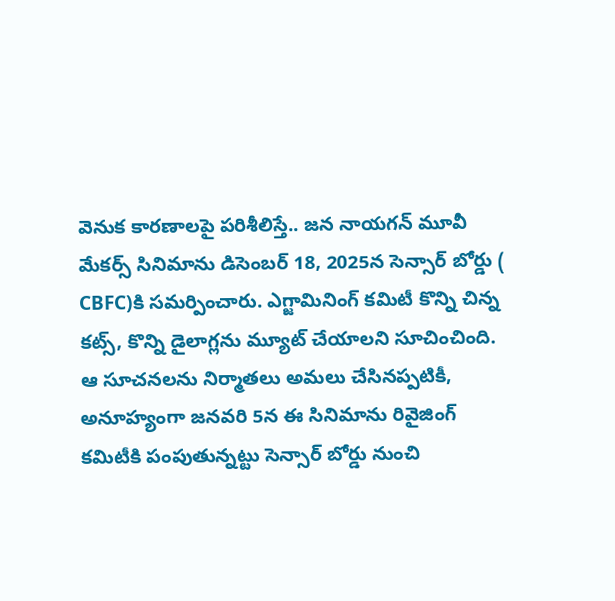వెనుక కారణాలపై పరిశీలిస్తే.. జన నాయగన్ మూవీ మేకర్స్ సినిమాను డిసెంబర్ 18, 2025న సెన్సార్ బోర్డు ( CBFC)కి సమర్పించారు. ఎగ్జామినింగ్ కమిటీ కొన్ని చిన్న కట్స్, కొన్ని డైలాగ్లను మ్యూట్ చేయాలని సూచించింది. ఆ సూచనలను నిర్మాతలు అమలు చేసినప్పటికీ, అనూహ్యంగా జనవరి 5న ఈ సినిమాను రివైజింగ్ కమిటీకి పంపుతున్నట్టు సెన్సార్ బోర్డు నుంచి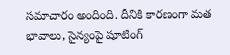సమాచారం అందింది. దీనికి కారణంగా మత భావాలు, సైన్యంపై షూటింగ్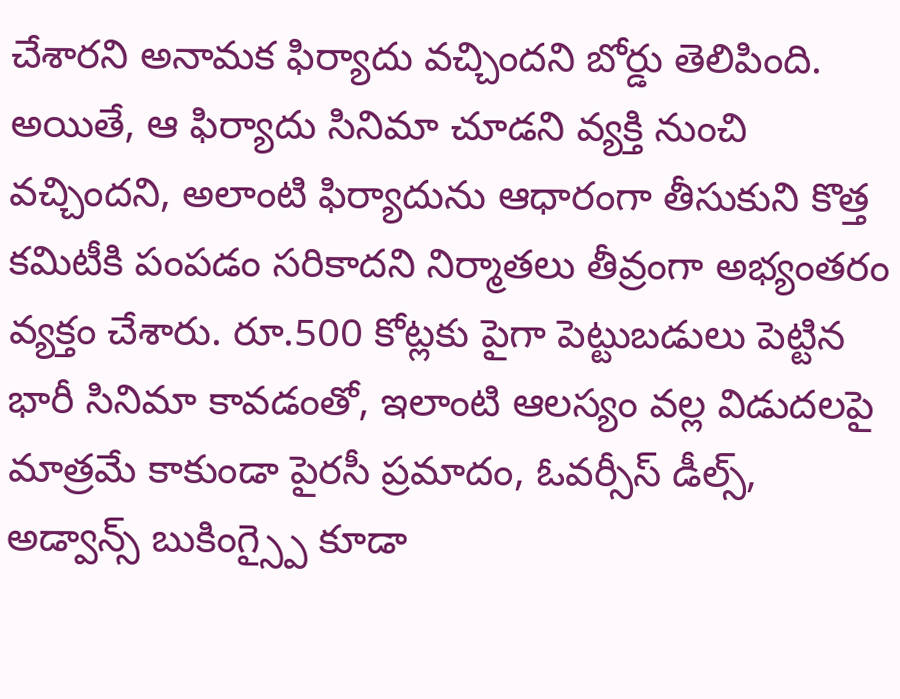చేశారని అనామక ఫిర్యాదు వచ్చిందని బోర్డు తెలిపింది.
అయితే, ఆ ఫిర్యాదు సినిమా చూడని వ్యక్తి నుంచి వచ్చిందని, అలాంటి ఫిర్యాదును ఆధారంగా తీసుకుని కొత్త కమిటీకి పంపడం సరికాదని నిర్మాతలు తీవ్రంగా అభ్యంతరం వ్యక్తం చేశారు. రూ.500 కోట్లకు పైగా పెట్టుబడులు పెట్టిన భారీ సినిమా కావడంతో, ఇలాంటి ఆలస్యం వల్ల విడుదలపై మాత్రమే కాకుండా పైరసీ ప్రమాదం, ఓవర్సీస్ డీల్స్, అడ్వాన్స్ బుకింగ్స్పై కూడా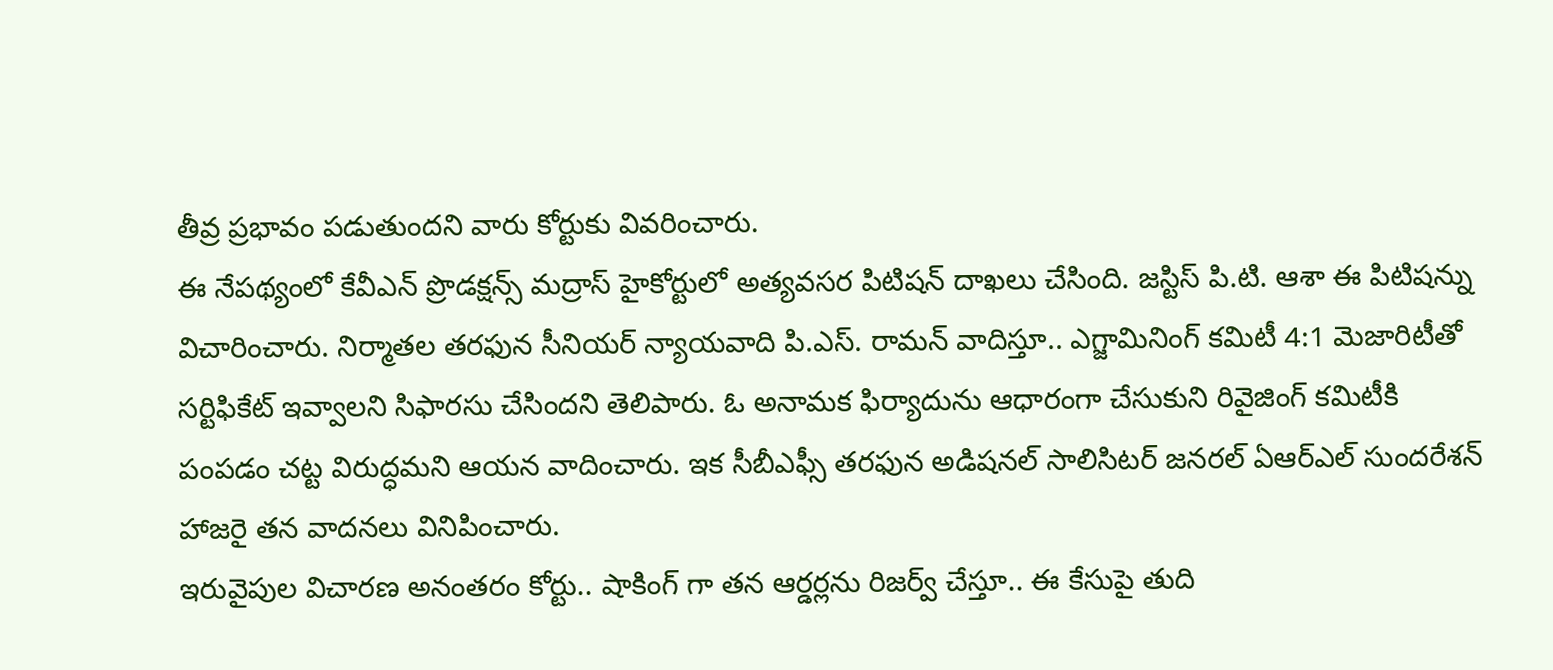తీవ్ర ప్రభావం పడుతుందని వారు కోర్టుకు వివరించారు.
ఈ నేపథ్యంలో కేవీఎన్ ప్రొడక్షన్స్ మద్రాస్ హైకోర్టులో అత్యవసర పిటిషన్ దాఖలు చేసింది. జస్టిస్ పి.టి. ఆశా ఈ పిటిషన్ను విచారించారు. నిర్మాతల తరఫున సీనియర్ న్యాయవాది పి.ఎస్. రామన్ వాదిస్తూ.. ఎగ్జామినింగ్ కమిటీ 4:1 మెజారిటీతో సర్టిఫికేట్ ఇవ్వాలని సిఫారసు చేసిందని తెలిపారు. ఓ అనామక ఫిర్యాదును ఆధారంగా చేసుకుని రివైజింగ్ కమిటీకి పంపడం చట్ట విరుద్ధమని ఆయన వాదించారు. ఇక సీబీఎఫ్సీ తరఫున అడిషనల్ సాలిసిటర్ జనరల్ ఏఆర్ఎల్ సుందరేశన్ హాజరై తన వాదనలు వినిపించారు.
ఇరువైపుల విచారణ అనంతరం కోర్టు.. షాకింగ్ గా తన ఆర్డర్లను రిజర్వ్ చేస్తూ.. ఈ కేసుపై తుది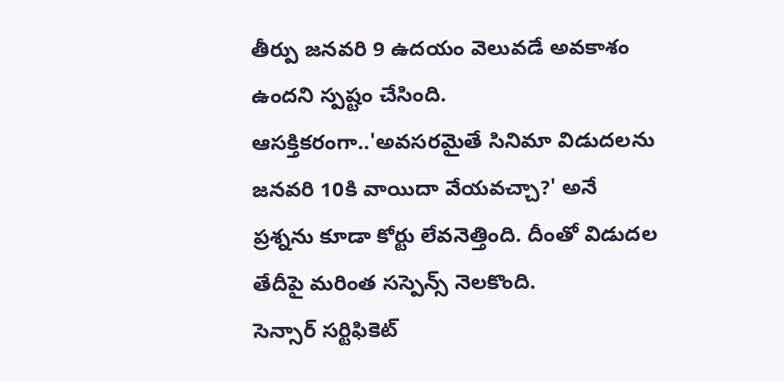తీర్పు జనవరి 9 ఉదయం వెలువడే అవకాశం ఉందని స్పష్టం చేసింది. ఆసక్తికరంగా..'అవసరమైతే సినిమా విడుదలను జనవరి 10కి వాయిదా వేయవచ్చా?' అనే ప్రశ్నను కూడా కోర్టు లేవనెత్తింది. దీంతో విడుదల తేదీపై మరింత సస్పెన్స్ నెలకొంది.
సెన్సార్ సర్టిఫికెట్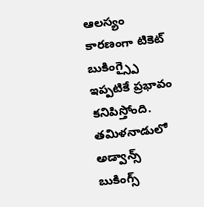ఆలస్యం కారణంగా టికెట్ బుకింగ్స్పై ఇప్పటికే ప్రభావం కనిపిస్తోంది. తమిళనాడులో అడ్వాన్స్ బుకింగ్స్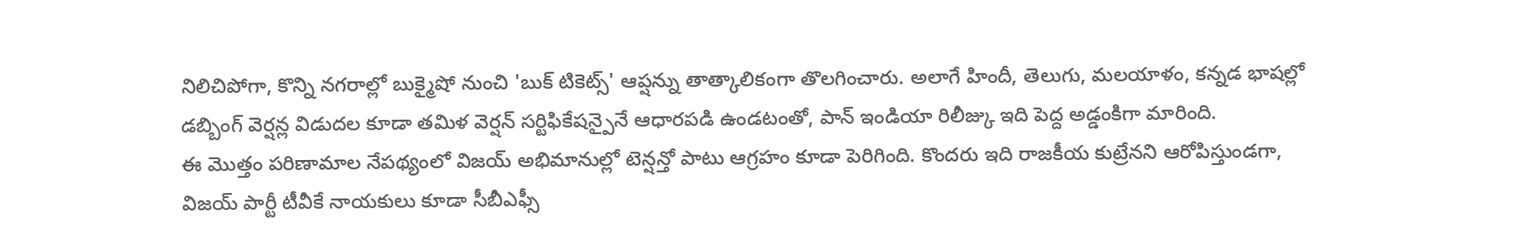నిలిచిపోగా, కొన్ని నగరాల్లో బుక్మైషో నుంచి 'బుక్ టికెట్స్' ఆప్షన్ను తాత్కాలికంగా తొలగించారు. అలాగే హిందీ, తెలుగు, మలయాళం, కన్నడ భాషల్లో డబ్బింగ్ వెర్షన్ల విడుదల కూడా తమిళ వెర్షన్ సర్టిఫికేషన్పైనే ఆధారపడి ఉండటంతో, పాన్ ఇండియా రిలీజ్కు ఇది పెద్ద అడ్డంకిగా మారింది.
ఈ మొత్తం పరిణామాల నేపథ్యంలో విజయ్ అభిమానుల్లో టెన్షన్తో పాటు ఆగ్రహం కూడా పెరిగింది. కొందరు ఇది రాజకీయ కుట్రేనని ఆరోపిస్తుండగా, విజయ్ పార్టీ టీవీకే నాయకులు కూడా సీబీఎఫ్సీ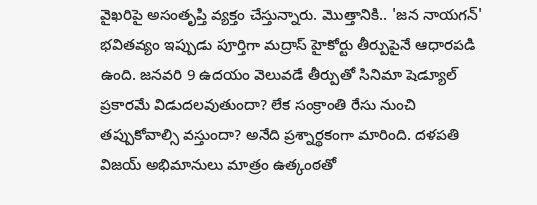వైఖరిపై అసంతృప్తి వ్యక్తం చేస్తున్నారు. మొత్తానికి.. 'జన నాయగన్' భవితవ్యం ఇప్పుడు పూర్తిగా మద్రాస్ హైకోర్టు తీర్పుపైనే ఆధారపడి ఉంది. జనవరి 9 ఉదయం వెలువడే తీర్పుతో సినిమా షెడ్యూల్ ప్రకారమే విడుదలవుతుందా? లేక సంక్రాంతి రేసు నుంచి తప్పుకోవాల్సి వస్తుందా? అనేది ప్రశ్నార్థకంగా మారింది. దళపతి విజయ్ అభిమానులు మాత్రం ఉత్కంఠతో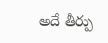అదే తీర్పు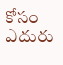కోసం ఎదురు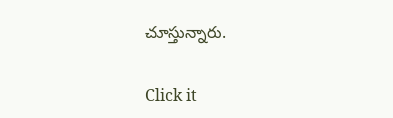చూస్తున్నారు.


Click it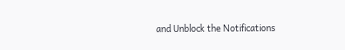and Unblock the Notifications